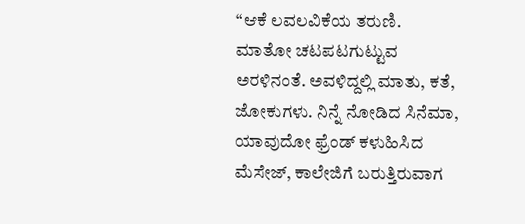“ಆಕೆ ಲವಲವಿಕೆಯ ತರುಣಿ. ಮಾತೋ ಚಟಪಟಗುಟ್ಟುವ ಅರಳಿನಂತೆ. ಅವಳಿದ್ದಲ್ಲಿ ಮಾತು, ಕತೆ, ಜೋಕುಗಳು. ನಿನ್ನೆ ನೋಡಿದ ಸಿನೆಮಾ, ಯಾವುದೋ ಫ್ರೆಂಡ್ ಕಳುಹಿಸಿದ ಮೆಸೇಜ್, ಕಾಲೇಜಿಗೆ ಬರುತ್ತಿರುವಾಗ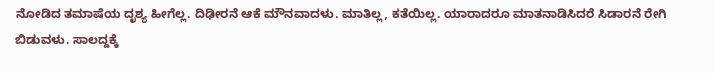ನೋಡಿದ ತಮಾಷೆಯ ದೃಶ್ಯ ಹೀಗೆಲ್ಲ. ದಿಢೀರನೆ ಆಕೆ ಮೌನವಾದಳು. ಮಾತಿಲ್ಲ, ಕತೆಯಿಲ್ಲ. ಯಾರಾದರೂ ಮಾತನಾಡಿಸಿದರೆ ಸಿಡಾರನೆ ರೇಗಿ ಬಿಡುವಳು. ಸಾಲದ್ದಕ್ಕೆ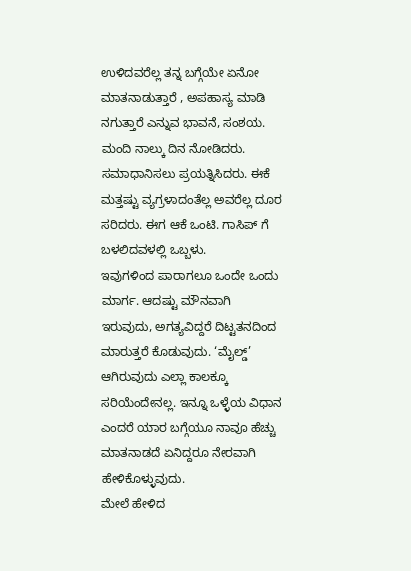ಉಳಿದವರೆಲ್ಲ ತನ್ನ ಬಗ್ಗೆಯೇ ಏನೋ ಮಾತನಾಡುತ್ತಾರೆ , ಅಪಹಾಸ್ಯ ಮಾಡಿ ನಗುತ್ತಾರೆ ಎನ್ನುವ ಭಾವನೆ, ಸಂಶಯ. ಮಂದಿ ನಾಲ್ಕು ದಿನ ನೋಡಿದರು. ಸಮಾಧಾನಿಸಲು ಪ್ರಯತ್ನಿಸಿದರು. ಈಕೆ ಮತ್ತಷ್ಟು ವ್ಯಗ್ರಳಾದಂತೆಲ್ಲ ಅವರೆಲ್ಲ ದೂರ ಸರಿದರು. ಈಗ ಆಕೆ ಒಂಟಿ. ಗಾಸಿಪ್ ಗೆ ಬಳಲಿದವಳಲ್ಲಿ ಒಬ್ಬಳು.
ಇವುಗಳಿಂದ ಪಾರಾಗಲೂ ಒಂದೇ ಒಂದು ಮಾರ್ಗ. ಆದಷ್ಟು ಮೌನವಾಗಿ ಇರುವುದು, ಅಗತ್ಯವಿದ್ದರೆ ದಿಟ್ಟತನದಿಂದ ಮಾರುತ್ತರೆ ಕೊಡುವುದು. ‘ಮೈಲ್ಡ್’ ಆಗಿರುವುದು ಎಲ್ಲಾ ಕಾಲಕ್ಕೂ ಸರಿಯೆಂದೇನಲ್ಲ. ಇನ್ನೂ ಒಳ್ಳೆಯ ವಿಧಾನ ಎಂದರೆ ಯಾರ ಬಗ್ಗೆಯೂ ನಾವೂ ಹೆಚ್ಚು ಮಾತನಾಡದೆ ಏನಿದ್ದರೂ ನೇರವಾಗಿ ಹೇಳಿಕೊಳ್ಳುವುದು.
ಮೇಲೆ ಹೇಳಿದ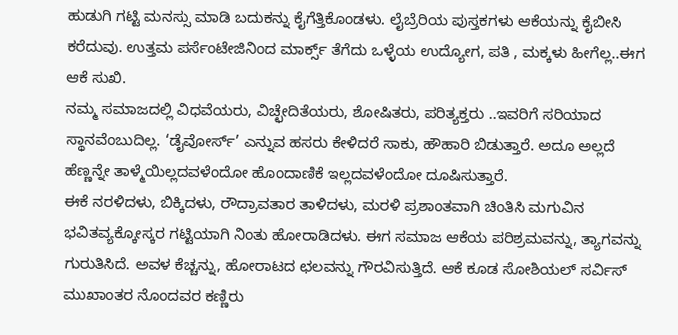ಹುಡುಗಿ ಗಟ್ಟಿ ಮನಸ್ಸು ಮಾಡಿ ಬದುಕನ್ನು ಕೈಗೆತ್ತಿಕೊಂಡಳು. ಲೈಬ್ರೆರಿಯ ಪುಸ್ತಕಗಳು ಆಕೆಯನ್ನು ಕೈಬೀಸಿ ಕರೆದುವು. ಉತ್ತಮ ಪರ್ಸೆಂಟೇಜಿನಿಂದ ಮಾರ್ಕ್ಸ್ ತೆಗೆದು ಒಳ್ಳೆಯ ಉದ್ಯೋಗ, ಪತಿ , ಮಕ್ಕಳು ಹೀಗೆಲ್ಲ..ಈಗ ಆಕೆ ಸುಖಿ.
ನಮ್ಮ ಸಮಾಜದಲ್ಲಿ ವಿಧವೆಯರು, ವಿಚ್ಛೇದಿತೆಯರು, ಶೋಷಿತರು, ಪರಿತ್ಯಕ್ತರು ..ಇವರಿಗೆ ಸರಿಯಾದ ಸ್ಥಾನವೆಂಬುದಿಲ್ಲ. ‘ಡೈವೋರ್ಸ್’ ಎನ್ನುವ ಹಸರು ಕೇಳಿದರೆ ಸಾಕು, ಹೌಹಾರಿ ಬಿಡುತ್ತಾರೆ. ಅದೂ ಅಲ್ಲದೆ ಹೆಣ್ಣನ್ನೇ ತಾಳ್ಮೆಯಿಲ್ಲದವಳೆಂದೋ ಹೊಂದಾಣಿಕೆ ಇಲ್ಲದವಳೆಂದೋ ದೂಷಿಸುತ್ತಾರೆ.
ಈಕೆ ನರಳಿದಳು, ಬಿಕ್ಕಿದಳು, ರೌದ್ರಾವತಾರ ತಾಳಿದಳು, ಮರಳಿ ಪ್ರಶಾಂತವಾಗಿ ಚಿಂತಿಸಿ ಮಗುವಿನ ಭವಿತವ್ಯಕ್ಕೋಸ್ಕರ ಗಟ್ಟಿಯಾಗಿ ನಿಂತು ಹೋರಾಡಿದಳು. ಈಗ ಸಮಾಜ ಆಕೆಯ ಪರಿಶ್ರಮವನ್ನು, ತ್ಯಾಗವನ್ನು ಗುರುತಿಸಿದೆ. ಅವಳ ಕೆಚ್ಚನ್ನು, ಹೋರಾಟದ ಛಲವನ್ನು ಗೌರವಿಸುತ್ತಿದೆ. ಆಕೆ ಕೂಡ ಸೋಶಿಯಲ್ ಸರ್ವಿಸ್ ಮುಖಾಂತರ ನೊಂದವರ ಕಣ್ಣಿರು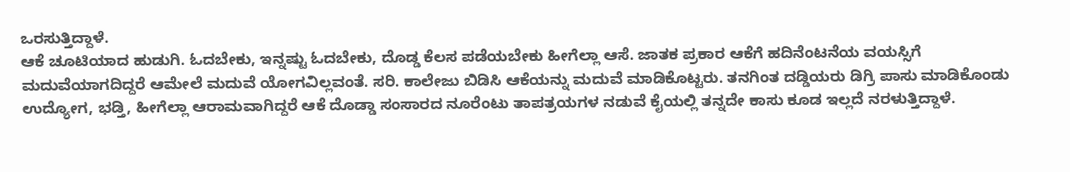ಒರಸುತ್ತಿದ್ದಾಳೆ.
ಆಕೆ ಚೂಟಿಯಾದ ಹುಡುಗಿ. ಓದಬೇಕು, ಇನ್ನಷ್ಟು ಓದಬೇಕು, ದೊಡ್ಡ ಕೆಲಸ ಪಡೆಯಬೇಕು ಹೀಗೆಲ್ಲಾ ಆಸೆ. ಜಾತಕ ಪ್ರಕಾರ ಆಕೆಗೆ ಹದಿನೆಂಟನೆಯ ವಯಸ್ಸಿಗೆ ಮದುವೆಯಾಗದಿದ್ದರೆ ಆಮೇಲೆ ಮದುವೆ ಯೋಗವಿಲ್ಲವಂತೆ. ಸರಿ. ಕಾಲೇಜು ಬಿಡಿಸಿ ಆಕೆಯನ್ನು ಮದುವೆ ಮಾಡಿಕೊಟ್ಟರು. ತನಗಿಂತ ದಡ್ಡಿಯರು ಡಿಗ್ರಿ ಪಾಸು ಮಾಡಿಕೊಂಡು ಉದ್ಯೋಗ, ಭಡ್ತಿ, ಹೀಗೆಲ್ಲಾ ಆರಾಮವಾಗಿದ್ದರೆ ಆಕೆ ದೊಡ್ಡಾ ಸಂಸಾರದ ನೂರೆಂಟು ತಾಪತ್ರಯಗಳ ನಡುವೆ ಕೈಯಲ್ಲಿ ತನ್ನದೇ ಕಾಸು ಕೂಡ ಇಲ್ಲದೆ ನರಳುತ್ತಿದ್ದಾಳೆ.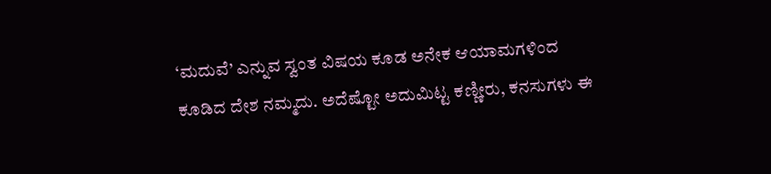‘ಮದುವೆ’ ಎನ್ನುವ ಸ್ವಂತ ವಿಷಯ ಕೂಡ ಅನೇಕ ಆಯಾಮಗಳಿಂದ ಕೂಡಿದ ದೇಶ ನಮ್ಮದು. ಅದೆಷ್ಟೋ ಅದುಮಿಟ್ಟ ಕಣ್ಣೀರು, ಕನಸುಗಳು ಈ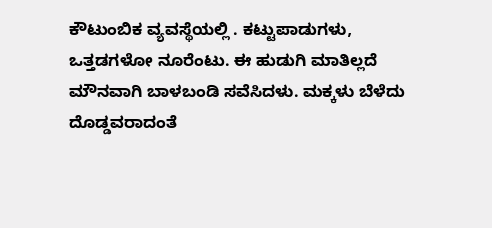ಕೌಟುಂಬಿಕ ವ್ಯವಸ್ಥೆಯಲ್ಲಿ . ಕಟ್ಟುಪಾಡುಗಳು, ಒತ್ತಡಗಳೋ ನೂರೆಂಟು. ಈ ಹುಡುಗಿ ಮಾತಿಲ್ಲದೆ ಮೌನವಾಗಿ ಬಾಳಬಂಡಿ ಸವೆಸಿದಳು. ಮಕ್ಕಳು ಬೆಳೆದು ದೊಡ್ಡವರಾದಂತೆ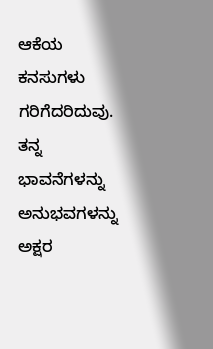ಆಕೆಯ ಕನಸುಗಳು ಗರಿಗೆದರಿದುವು. ತನ್ನ ಭಾವನೆಗಳನ್ನು ಅನುಭವಗಳನ್ನು ಅಕ್ಷರ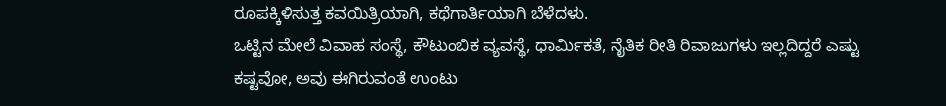ರೂಪಕ್ಕಿಳಿಸುತ್ತ ಕವಯಿತ್ರಿಯಾಗಿ, ಕಥೆಗಾರ್ತಿಯಾಗಿ ಬೆಳೆದಳು.
ಒಟ್ಟಿನ ಮೇಲೆ ವಿವಾಹ ಸಂಸ್ಥೆ, ಕೌಟುಂಬಿಕ ವ್ಯವಸ್ಥೆ, ಧಾರ್ಮಿಕತೆ, ನೈತಿಕ ರೀತಿ ರಿವಾಜುಗಳು ಇಲ್ಲದಿದ್ದರೆ ಎಷ್ಟು ಕಷ್ಟವೋ, ಅವು ಈಗಿರುವಂತೆ ಉಂಟು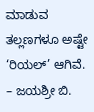ಮಾಡುವ ತಲ್ಲಣಗಳೂ ಅಷ್ಟೇ ‘ರಿಯಲ್’ ಆಗಿವೆ.
– ಜಯಶ್ರೀ ಬಿ.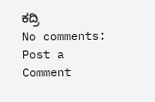ಕದ್ರಿ
No comments:
Post a Comment